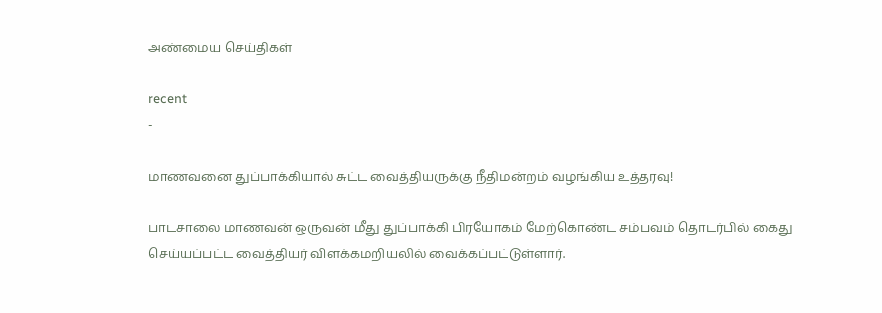அண்மைய செய்திகள்

recent
-

மாணவனை துப்பாக்கியால் சுட்ட வைத்தியருக்கு நீதிமன்றம் வழங்கிய உத்தரவு!

பாடசாலை மாணவன் ஒருவன் மீது துப்பாக்கி பிரயோகம் மேற்கொண்ட சம்பவம் தொடர்பில் கைது செய்யப்பட்ட வைத்தியர் விளக்கமறியலில் வைக்கப்பட்டுள்ளார்.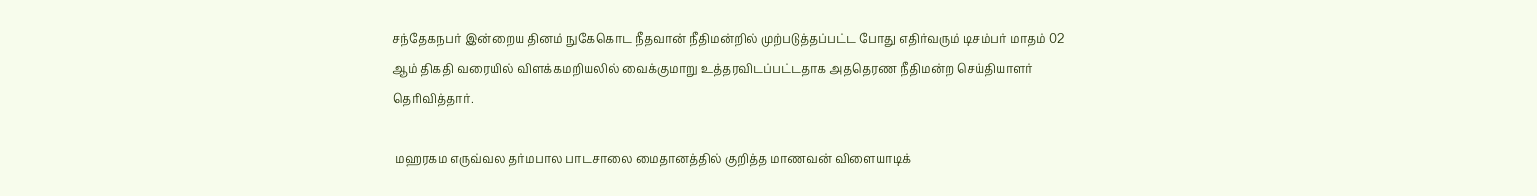சந்தேகநபர் இன்றைய தினம் நுகேகொட நீதவான் நீதிமன்றில் முற்படுத்தப்பட்ட போது எதிர்வரும் டிசம்பர் மாதம் 02 ஆம் திகதி வரையில் விளக்கமறியலில் வைக்குமாறு உத்தரவிடப்பட்டதாக அததெரண நீதிமன்ற செய்தியாளர் தெரிவித்தார்.

 மஹரகம எருவ்வல தர்மபால பாடசாலை மைதானத்தில் குறித்த மாணவன் விளையாடிக்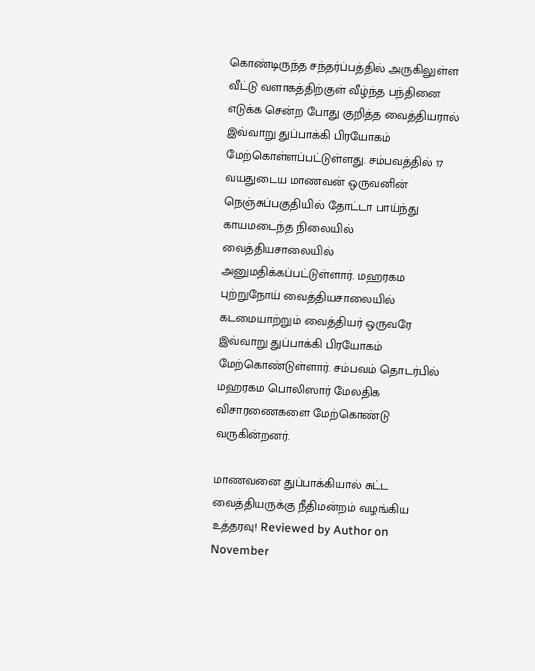கொண்டிருந்த சந்தர்ப்பத்தில் அருகிலுள்ள வீட்டு வளாகத்திற்குள் வீழ்ந்த பந்தினை எடுக்க சென்ற போது குறித்த வைத்தியரால் இவ்வாறு துப்பாக்கி பிரயோகம் மேற்கொள்ளப்பட்டுள்ளது. சம்பவத்தில் 17 வயதுடைய மாணவன் ஒருவனின் நெஞ்சுப்பகுதியில் தோட்டா பாய்ந்து காயமடைந்த நிலையில் வைத்தியசாலையில் அனுமதிக்கப்பட்டுள்ளார். மஹரகம புற்றுநோய் வைத்தியசாலையில் கடமையாற்றும் வைத்தியர் ஒருவரே இவ்வாறு துப்பாக்கி பிரயோகம் மேற்கொண்டுள்ளார். சம்பவம் தொடர்பில் மஹரகம பொலிஸார் மேலதிக விசாரணைகளை மேற்கொண்டு வருகின்றனர்.

மாணவனை துப்பாக்கியால் சுட்ட வைத்தியருக்கு நீதிமன்றம் வழங்கிய உத்தரவு! Reviewed by Author on November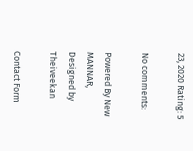23, 2020 Rating: 5

No comments:

Powered By New MANNAR, Designed by Theiveekan

Contact Form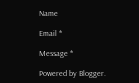Name

Email *

Message *

Powered by Blogger.